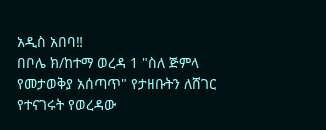አዲስ አበባ‼
በቦሌ ክ/ከተማ ወረዳ 1 "ስለ ጅምላ የመታወቅያ አሰጣጥ" የታዘቡትን ለሸገር የተናገሩት የወረዳው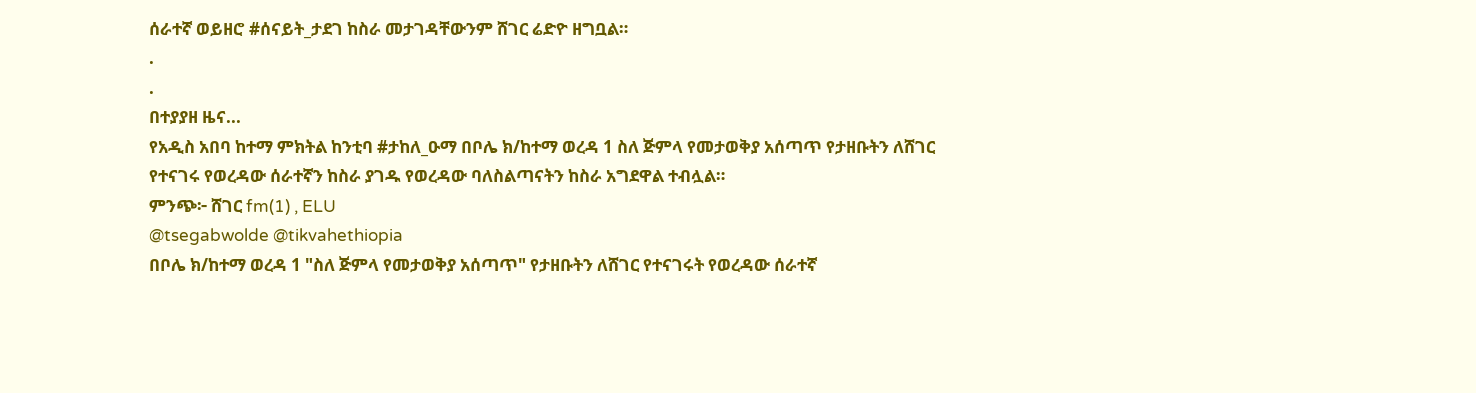ሰራተኛ ወይዘሮ #ሰናይት_ታደገ ከስራ መታገዳቸውንም ሸገር ሬድዮ ዘግቧል።
.
.
በተያያዘ ዜና...
የአዲስ አበባ ከተማ ምክትል ከንቲባ #ታከለ_ዑማ በቦሌ ክ/ከተማ ወረዳ 1 ስለ ጅምላ የመታወቅያ አሰጣጥ የታዘቡትን ለሸገር የተናገሩ የወረዳው ሰራተኛን ከስራ ያገዱ የወረዳው ባለስልጣናትን ከስራ አግደዋል ተብሏል።
ምንጭ፦ ሸገር fm(1) , ELU
@tsegabwolde @tikvahethiopia
በቦሌ ክ/ከተማ ወረዳ 1 "ስለ ጅምላ የመታወቅያ አሰጣጥ" የታዘቡትን ለሸገር የተናገሩት የወረዳው ሰራተኛ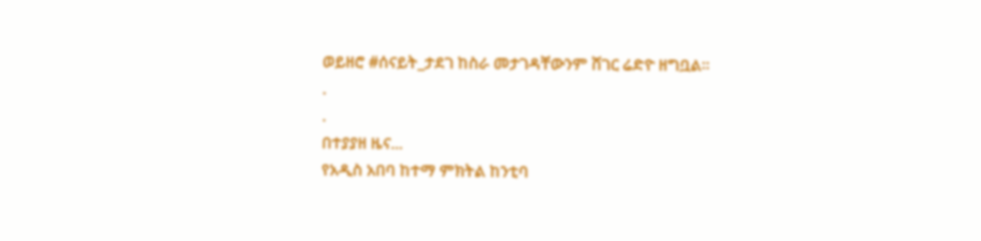ወይዘሮ #ሰናይት_ታደገ ከስራ መታገዳቸውንም ሸገር ሬድዮ ዘግቧል።
.
.
በተያያዘ ዜና...
የአዲስ አበባ ከተማ ምክትል ከንቲባ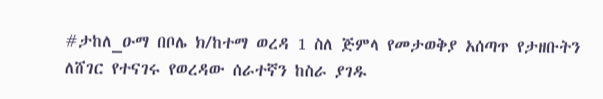#ታከለ_ዑማ በቦሌ ክ/ከተማ ወረዳ 1 ስለ ጅምላ የመታወቅያ አሰጣጥ የታዘቡትን ለሸገር የተናገሩ የወረዳው ሰራተኛን ከስራ ያገዱ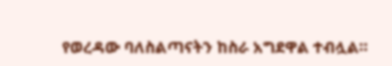የወረዳው ባለስልጣናትን ከስራ አግደዋል ተብሏል።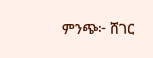ምንጭ፦ ሸገር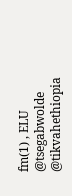fm(1) , ELU
@tsegabwolde @tikvahethiopia